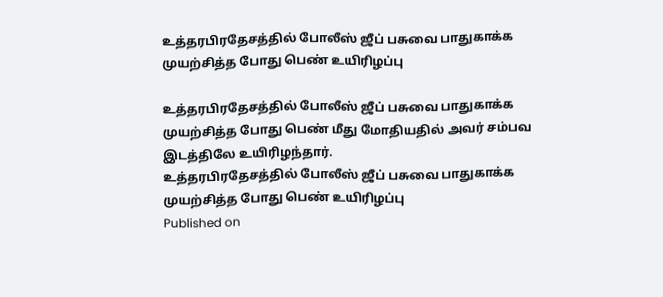உத்தரபிரதேசத்தில் போலீஸ் ஜீப் பசுவை பாதுகாக்க முயற்சித்த போது பெண் உயிரிழப்பு

உத்தரபிரதேசத்தில் போலீஸ் ஜீப் பசுவை பாதுகாக்க முயற்சித்த போது பெண் மீது மோதியதில் அவர் சம்பவ இடத்திலே உயிரிழந்தார்.
உத்தரபிரதேசத்தில் போலீஸ் ஜீப் பசுவை பாதுகாக்க முயற்சித்த போது பெண் உயிரிழப்பு
Published on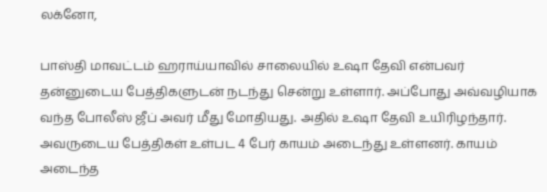லக்னோ,

பாஸ்தி மாவட்டம் ஹராய்யாவில் சாலையில் உஷா தேவி என்பவர் தன்னுடைய பேத்திகளுடன் நடந்து சென்று உள்ளார். அப்போது அவ்வழியாக வந்த போலீஸ் ஜீப் அவர் மீது மோதியது. அதில் உஷா தேவி உயிரிழந்தார். அவருடைய பேத்திகள் உள்பட 4 பேர் காயம் அடைந்து உள்ளனர். காயம் அடைந்த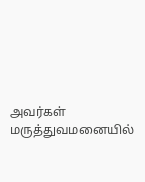அவர்கள் மருத்துவமனையில்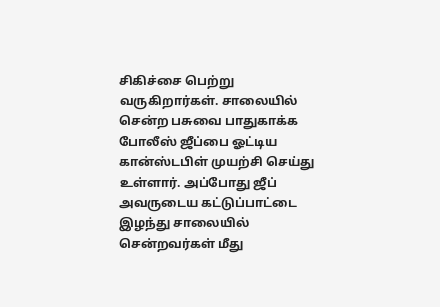சிகிச்சை பெற்று வருகிறார்கள். சாலையில் சென்ற பசுவை பாதுகாக்க போலீஸ் ஜீப்பை ஓட்டிய கான்ஸ்டபிள் முயற்சி செய்து உள்ளார். அப்போது ஜீப் அவருடைய கட்டுப்பாட்டை இழந்து சாலையில் சென்றவர்கள் மீது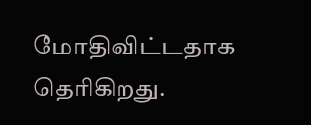மோதிவிட்டதாக தெரிகிறது.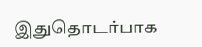இதுதொடர்பாக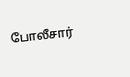போலீசார்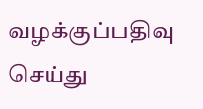வழக்குப்பதிவு செய்து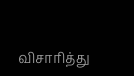விசாரித்து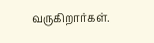வருகிறார்கள்.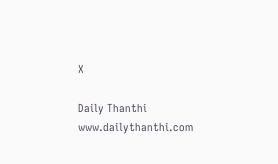X

Daily Thanthi
www.dailythanthi.com